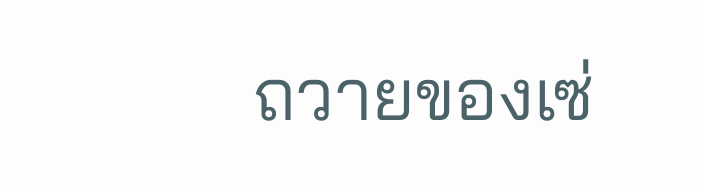ถวายของเซ่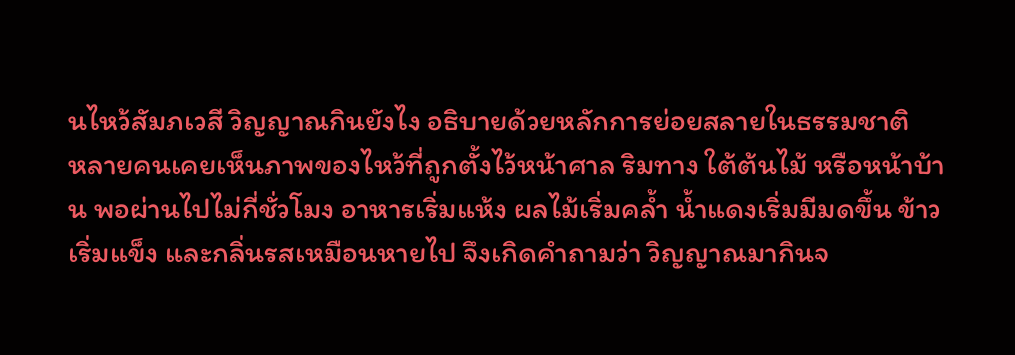นไหว้สัมภเวสี วิญญาณกินยังไง อธิบายด้วยหลักการย่อยสลายในธรรมชาติ
หลายคนเคยเห็นภาพของไหว้ที่ถูกตั้งไว้หน้าศาล ริมทาง ใต้ต้นไม้ หรือหน้าบ้าน พอผ่านไปไม่กี่ชั่วโมง อาหารเริ่มแห้ง ผลไม้เริ่มคล้ำ น้ำแดงเริ่มมีมดขึ้น ข้าวเริ่มแข็ง และกลิ่นรสเหมือนหายไป จึงเกิดคำถามว่า วิญญาณมากินจ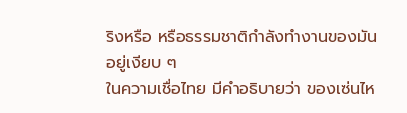ริงหรือ หรือธรรมชาติกำลังทำงานของมันอยู่เงียบ ๆ
ในความเชื่อไทย มีคำอธิบายว่า ของเซ่นไห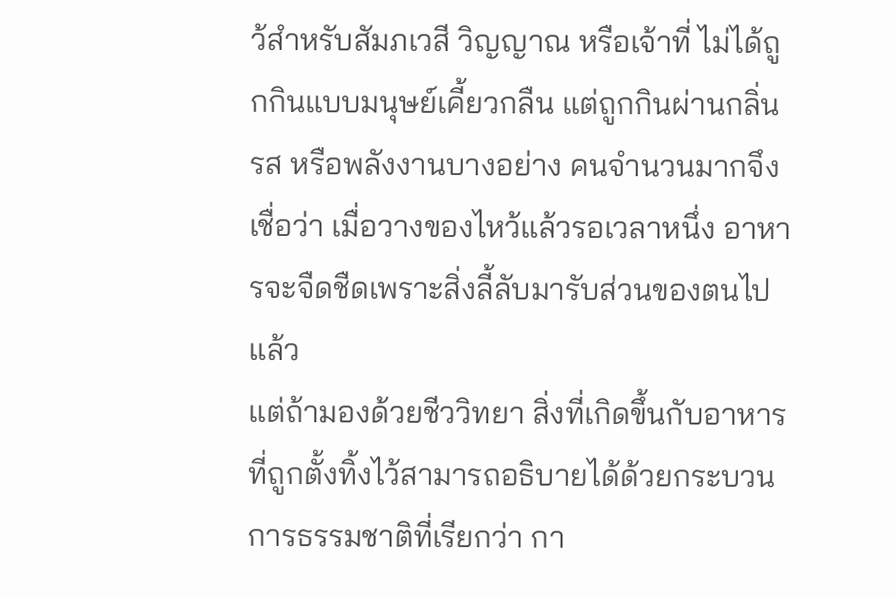ว้สำหรับสัมภเวสี วิญญาณ หรือเจ้าที่ ไม่ได้ถูกกินแบบมนุษย์เคี้ยวกลืน แต่ถูกกินผ่านกลิ่น รส หรือพลังงานบางอย่าง คนจำนวนมากจึงเชื่อว่า เมื่อวางของไหว้แล้วรอเวลาหนึ่ง อาหารจะจืดชืดเพราะสิ่งลี้ลับมารับส่วนของตนไปแล้ว
แต่ถ้ามองด้วยชีววิทยา สิ่งที่เกิดขึ้นกับอาหารที่ถูกตั้งทิ้งไว้สามารถอธิบายได้ด้วยกระบวนการธรรมชาติที่เรียกว่า กา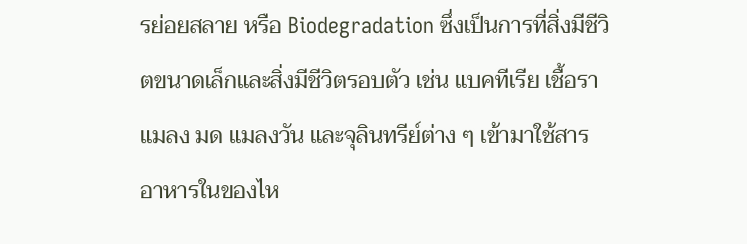รย่อยสลาย หรือ Biodegradation ซึ่งเป็นการที่สิ่งมีชีวิตขนาดเล็กและสิ่งมีชีวิตรอบตัว เช่น แบคทีเรีย เชื้อรา แมลง มด แมลงวัน และจุลินทรีย์ต่าง ๆ เข้ามาใช้สารอาหารในของไห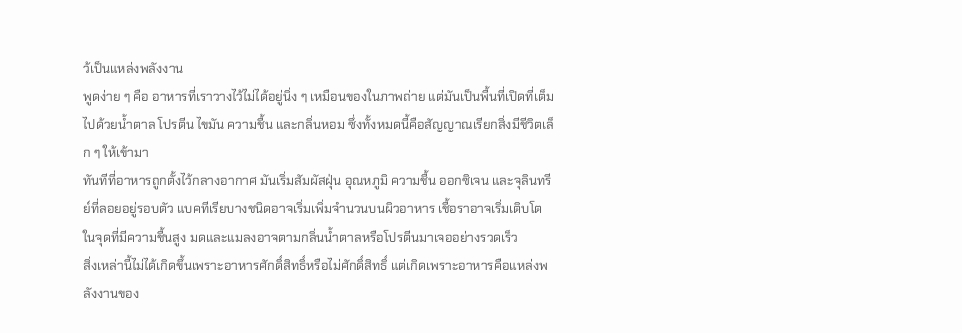ว้เป็นแหล่งพลังงาน
พูดง่าย ๆ คือ อาหารที่เราวางไว้ไม่ได้อยู่นิ่ง ๆ เหมือนของในภาพถ่าย แต่มันเป็นพื้นที่เปิดที่เต็มไปด้วยน้ำตาล โปรตีน ไขมัน ความชื้น และกลิ่นหอม ซึ่งทั้งหมดนี้คือสัญญาณเรียกสิ่งมีชีวิตเล็ก ๆ ให้เข้ามา
ทันทีที่อาหารถูกตั้งไว้กลางอากาศ มันเริ่มสัมผัสฝุ่น อุณหภูมิ ความชื้น ออกซิเจน และจุลินทรีย์ที่ลอยอยู่รอบตัว แบคทีเรียบางชนิดอาจเริ่มเพิ่มจำนวนบนผิวอาหาร เชื้อราอาจเริ่มเติบโตในจุดที่มีความชื้นสูง มดและแมลงอาจตามกลิ่นน้ำตาลหรือโปรตีนมาเจออย่างรวดเร็ว
สิ่งเหล่านี้ไม่ได้เกิดขึ้นเพราะอาหารศักดิ์สิทธิ์หรือไม่ศักดิ์สิทธิ์ แต่เกิดเพราะอาหารคือแหล่งพลังงานของ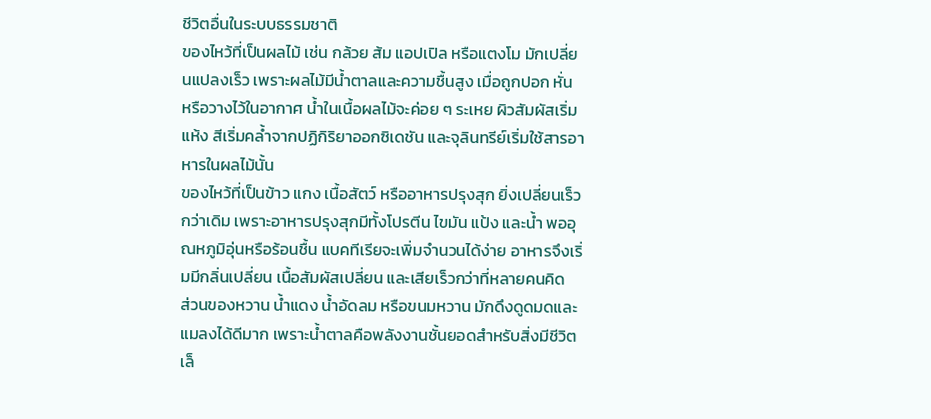ชีวิตอื่นในระบบธรรมชาติ
ของไหว้ที่เป็นผลไม้ เช่น กล้วย ส้ม แอปเปิล หรือแตงโม มักเปลี่ยนแปลงเร็ว เพราะผลไม้มีน้ำตาลและความชื้นสูง เมื่อถูกปอก หั่น หรือวางไว้ในอากาศ น้ำในเนื้อผลไม้จะค่อย ๆ ระเหย ผิวสัมผัสเริ่มแห้ง สีเริ่มคล้ำจากปฏิกิริยาออกซิเดชัน และจุลินทรีย์เริ่มใช้สารอาหารในผลไม้นั้น
ของไหว้ที่เป็นข้าว แกง เนื้อสัตว์ หรืออาหารปรุงสุก ยิ่งเปลี่ยนเร็วกว่าเดิม เพราะอาหารปรุงสุกมีทั้งโปรตีน ไขมัน แป้ง และน้ำ พออุณหภูมิอุ่นหรือร้อนชื้น แบคทีเรียจะเพิ่มจำนวนได้ง่าย อาหารจึงเริ่มมีกลิ่นเปลี่ยน เนื้อสัมผัสเปลี่ยน และเสียเร็วกว่าที่หลายคนคิด
ส่วนของหวาน น้ำแดง น้ำอัดลม หรือขนมหวาน มักดึงดูดมดและแมลงได้ดีมาก เพราะน้ำตาลคือพลังงานชั้นยอดสำหรับสิ่งมีชีวิตเล็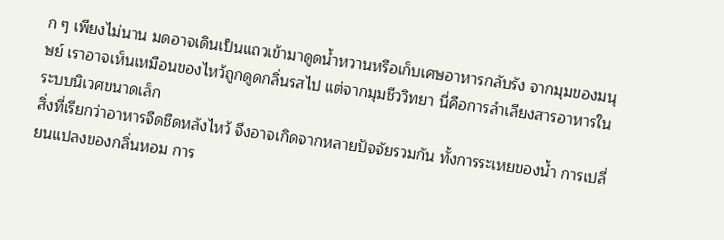ก ๆ เพียงไม่นาน มดอาจเดินเป็นแถวเข้ามาดูดน้ำหวานหรือเก็บเศษอาหารกลับรัง จากมุมของมนุษย์ เราอาจเห็นเหมือนของไหว้ถูกดูดกลิ่นรสไป แต่จากมุมชีววิทยา นี่คือการลำเลียงสารอาหารในระบบนิเวศขนาดเล็ก
สิ่งที่เรียกว่าอาหารจืดชืดหลังไหว้ จึงอาจเกิดจากหลายปัจจัยรวมกัน ทั้งการระเหยของน้ำ การเปลี่ยนแปลงของกลิ่นหอม การ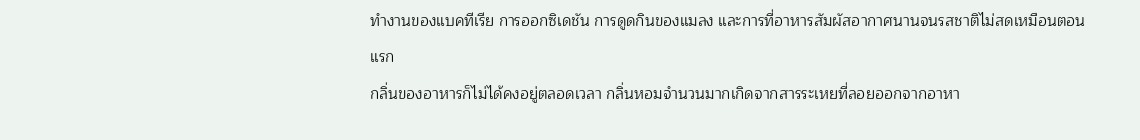ทำงานของแบคทีเรีย การออกซิเดชัน การดูดกินของแมลง และการที่อาหารสัมผัสอากาศนานจนรสชาติไม่สดเหมือนตอนแรก
กลิ่นของอาหารก็ไม่ได้คงอยู่ตลอดเวลา กลิ่นหอมจำนวนมากเกิดจากสารระเหยที่ลอยออกจากอาหา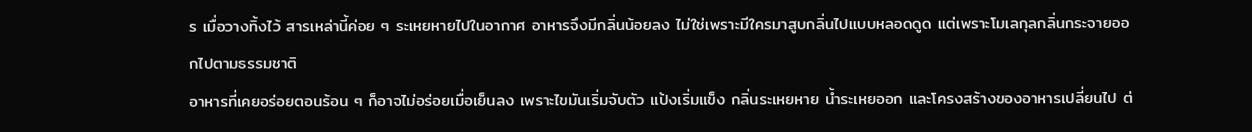ร เมื่อวางทิ้งไว้ สารเหล่านี้ค่อย ๆ ระเหยหายไปในอากาศ อาหารจึงมีกลิ่นน้อยลง ไม่ใช่เพราะมีใครมาสูบกลิ่นไปแบบหลอดดูด แต่เพราะโมเลกุลกลิ่นกระจายออกไปตามธรรมชาติ
อาหารที่เคยอร่อยตอนร้อน ๆ ก็อาจไม่อร่อยเมื่อเย็นลง เพราะไขมันเริ่มจับตัว แป้งเริ่มแข็ง กลิ่นระเหยหาย น้ำระเหยออก และโครงสร้างของอาหารเปลี่ยนไป ต่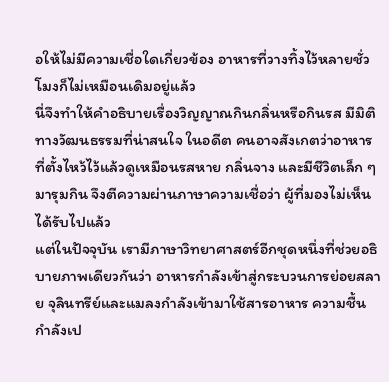อให้ไม่มีความเชื่อใดเกี่ยวข้อง อาหารที่วางทิ้งไว้หลายชั่วโมงก็ไม่เหมือนเดิมอยู่แล้ว
นี่จึงทำให้คำอธิบายเรื่องวิญญาณกินกลิ่นหรือกินรส มีมิติทางวัฒนธรรมที่น่าสนใจ ในอดีต คนอาจสังเกตว่าอาหารที่ตั้งไหว้ไว้แล้วดูเหมือนรสหาย กลิ่นจาง และมีชีวิตเล็ก ๆ มารุมกิน จึงตีความผ่านภาษาความเชื่อว่า ผู้ที่มองไม่เห็นได้รับไปแล้ว
แต่ในปัจจุบัน เรามีภาษาวิทยาศาสตร์อีกชุดหนึ่งที่ช่วยอธิบายภาพเดียวกันว่า อาหารกำลังเข้าสู่กระบวนการย่อยสลาย จุลินทรีย์และแมลงกำลังเข้ามาใช้สารอาหาร ความชื้นกำลังเป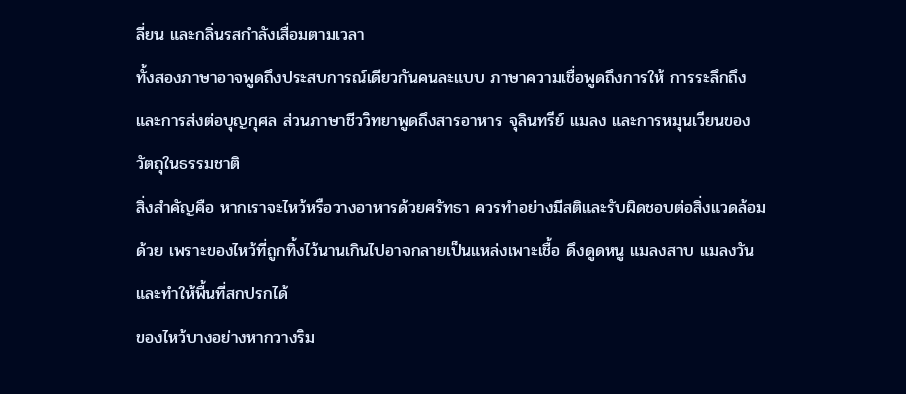ลี่ยน และกลิ่นรสกำลังเสื่อมตามเวลา
ทั้งสองภาษาอาจพูดถึงประสบการณ์เดียวกันคนละแบบ ภาษาความเชื่อพูดถึงการให้ การระลึกถึง และการส่งต่อบุญกุศล ส่วนภาษาชีววิทยาพูดถึงสารอาหาร จุลินทรีย์ แมลง และการหมุนเวียนของวัตถุในธรรมชาติ
สิ่งสำคัญคือ หากเราจะไหว้หรือวางอาหารด้วยศรัทธา ควรทำอย่างมีสติและรับผิดชอบต่อสิ่งแวดล้อมด้วย เพราะของไหว้ที่ถูกทิ้งไว้นานเกินไปอาจกลายเป็นแหล่งเพาะเชื้อ ดึงดูดหนู แมลงสาบ แมลงวัน และทำให้พื้นที่สกปรกได้
ของไหว้บางอย่างหากวางริม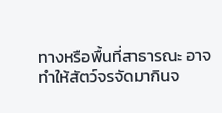ทางหรือพื้นที่สาธารณะ อาจทำให้สัตว์จรจัดมากินจ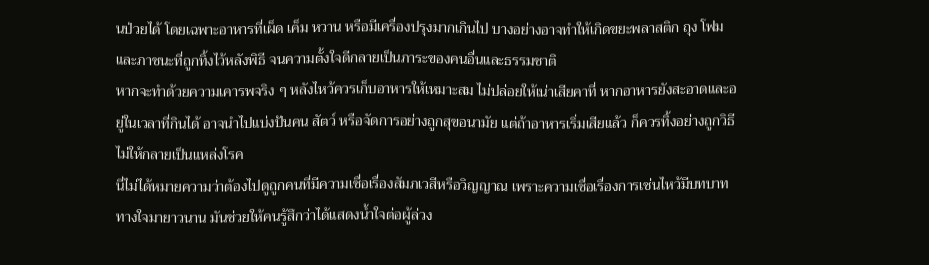นป่วยได้ โดยเฉพาะอาหารที่เผ็ด เค็ม หวาน หรือมีเครื่องปรุงมากเกินไป บางอย่างอาจทำให้เกิดขยะพลาสติก ถุง โฟม และภาชนะที่ถูกทิ้งไว้หลังพิธี จนความตั้งใจดีกลายเป็นภาระของคนอื่นและธรรมชาติ
หากจะทำด้วยความเคารพจริง ๆ หลังไหว้ควรเก็บอาหารให้เหมาะสม ไม่ปล่อยให้เน่าเสียคาที่ หากอาหารยังสะอาดและอยู่ในเวลาที่กินได้ อาจนำไปแบ่งปันคน สัตว์ หรือจัดการอย่างถูกสุขอนามัย แต่ถ้าอาหารเริ่มเสียแล้ว ก็ควรทิ้งอย่างถูกวิธี ไม่ให้กลายเป็นแหล่งโรค
นี่ไม่ได้หมายความว่าต้องไปดูถูกคนที่มีความเชื่อเรื่องสัมภเวสีหรือวิญญาณ เพราะความเชื่อเรื่องการเซ่นไหว้มีบทบาททางใจมายาวนาน มันช่วยให้คนรู้สึกว่าได้แสดงน้ำใจต่อผู้ล่วง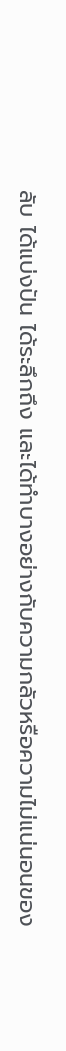ลับ ได้แบ่งปัน ได้ระลึกถึง และได้ทำบางอย่างกับความกลัวหรือความไม่แน่นอนของ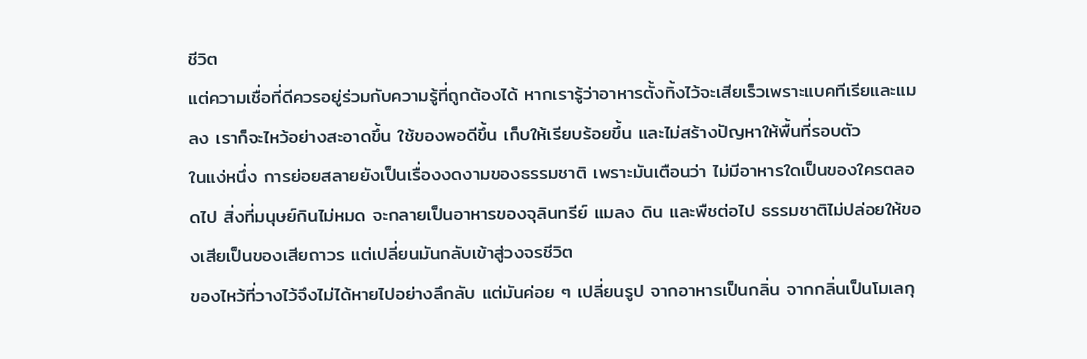ชีวิต
แต่ความเชื่อที่ดีควรอยู่ร่วมกับความรู้ที่ถูกต้องได้ หากเรารู้ว่าอาหารตั้งทิ้งไว้จะเสียเร็วเพราะแบคทีเรียและแมลง เราก็จะไหว้อย่างสะอาดขึ้น ใช้ของพอดีขึ้น เก็บให้เรียบร้อยขึ้น และไม่สร้างปัญหาให้พื้นที่รอบตัว
ในแง่หนึ่ง การย่อยสลายยังเป็นเรื่องงดงามของธรรมชาติ เพราะมันเตือนว่า ไม่มีอาหารใดเป็นของใครตลอดไป สิ่งที่มนุษย์กินไม่หมด จะกลายเป็นอาหารของจุลินทรีย์ แมลง ดิน และพืชต่อไป ธรรมชาติไม่ปล่อยให้ของเสียเป็นของเสียถาวร แต่เปลี่ยนมันกลับเข้าสู่วงจรชีวิต
ของไหว้ที่วางไว้จึงไม่ได้หายไปอย่างลึกลับ แต่มันค่อย ๆ เปลี่ยนรูป จากอาหารเป็นกลิ่น จากกลิ่นเป็นโมเลกุ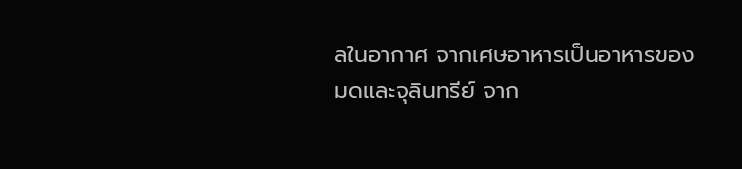ลในอากาศ จากเศษอาหารเป็นอาหารของมดและจุลินทรีย์ จาก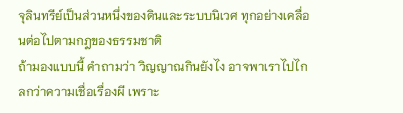จุลินทรีย์เป็นส่วนหนึ่งของดินและระบบนิเวศ ทุกอย่างเคลื่อนต่อไปตามกฎของธรรมชาติ
ถ้ามองแบบนี้ คำถามว่า วิญญาณกินยังไง อาจพาเราไปไกลกว่าความเชื่อเรื่องผี เพราะ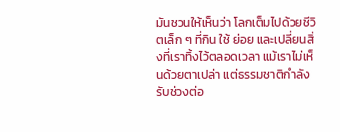มันชวนให้เห็นว่า โลกเต็มไปด้วยชีวิตเล็ก ๆ ที่กิน ใช้ ย่อย และเปลี่ยนสิ่งที่เราทิ้งไว้ตลอดเวลา แม้เราไม่เห็นด้วยตาเปล่า แต่ธรรมชาติกำลังรับช่วงต่อ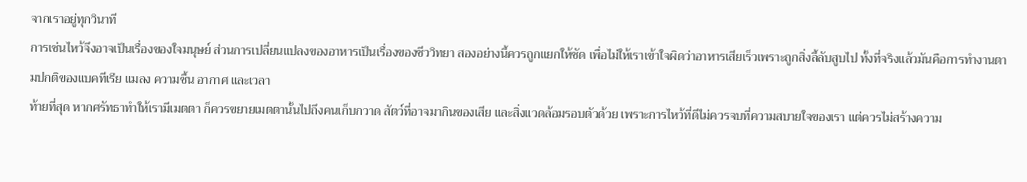จากเราอยู่ทุกวินาที
การเซ่นไหว้จึงอาจเป็นเรื่องของใจมนุษย์ ส่วนการเปลี่ยนแปลงของอาหารเป็นเรื่องของชีววิทยา สองอย่างนี้ควรถูกแยกให้ชัด เพื่อไม่ให้เราเข้าใจผิดว่าอาหารเสียเร็วเพราะถูกสิ่งลี้ลับสูบไป ทั้งที่จริงแล้วมันคือการทำงานตามปกติของแบคทีเรีย แมลง ความชื้น อากาศ และเวลา
ท้ายที่สุด หากศรัทธาทำให้เรามีเมตตา ก็ควรขยายเมตตานั้นไปถึงคนเก็บกวาด สัตว์ที่อาจมากินของเสีย และสิ่งแวดล้อมรอบตัวด้วย เพราะการไหว้ที่ดีไม่ควรจบที่ความสบายใจของเรา แต่ควรไม่สร้างความ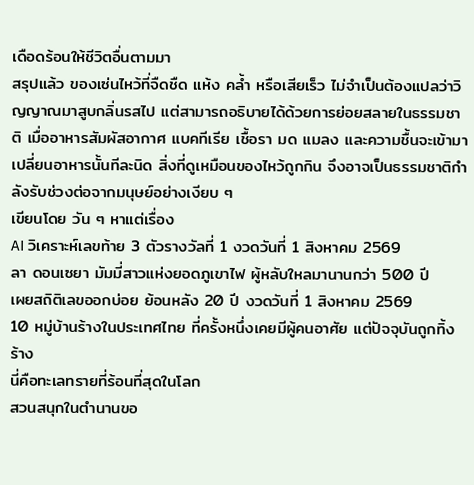เดือดร้อนให้ชีวิตอื่นตามมา
สรุปแล้ว ของเซ่นไหว้ที่จืดชืด แห้ง คล้ำ หรือเสียเร็ว ไม่จำเป็นต้องแปลว่าวิญญาณมาสูบกลิ่นรสไป แต่สามารถอธิบายได้ด้วยการย่อยสลายในธรรมชาติ เมื่ออาหารสัมผัสอากาศ แบคทีเรีย เชื้อรา มด แมลง และความชื้นจะเข้ามาเปลี่ยนอาหารนั้นทีละนิด สิ่งที่ดูเหมือนของไหว้ถูกกิน จึงอาจเป็นธรรมชาติกำลังรับช่วงต่อจากมนุษย์อย่างเงียบ ๆ
เขียนโดย วัน ๆ หาแต่เรื่อง
AI วิเคราะห์เลขท้าย 3 ตัวรางวัลที่ 1 งวดวันที่ 1 สิงหาคม 2569
ลา ดอนเซยา มัมมี่สาวแห่งยอดภูเขาไฟ ผู้หลับใหลมานานกว่า 500 ปี
เผยสถิติเลขออกบ่อย ย้อนหลัง 20 ปี งวดวันที่ 1 สิงหาคม 2569
10 หมู่บ้านร้างในประเทศไทย ที่ครั้งหนึ่งเคยมีผู้คนอาศัย แต่ปัจจุบันถูกทิ้งร้าง
นี่คือทะเลทรายที่ร้อนที่สุดในโลก
สวนสนุกในตำนานขอ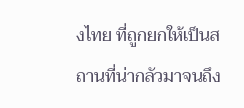งไทย ที่ถูกยกให้เป็นสถานที่น่ากลัวมาจนถึง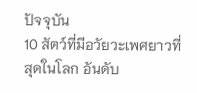ปัจจุบัน
10 สัตว์ที่มีอวัยวะเพศยาวที่สุดในโลก อันดับ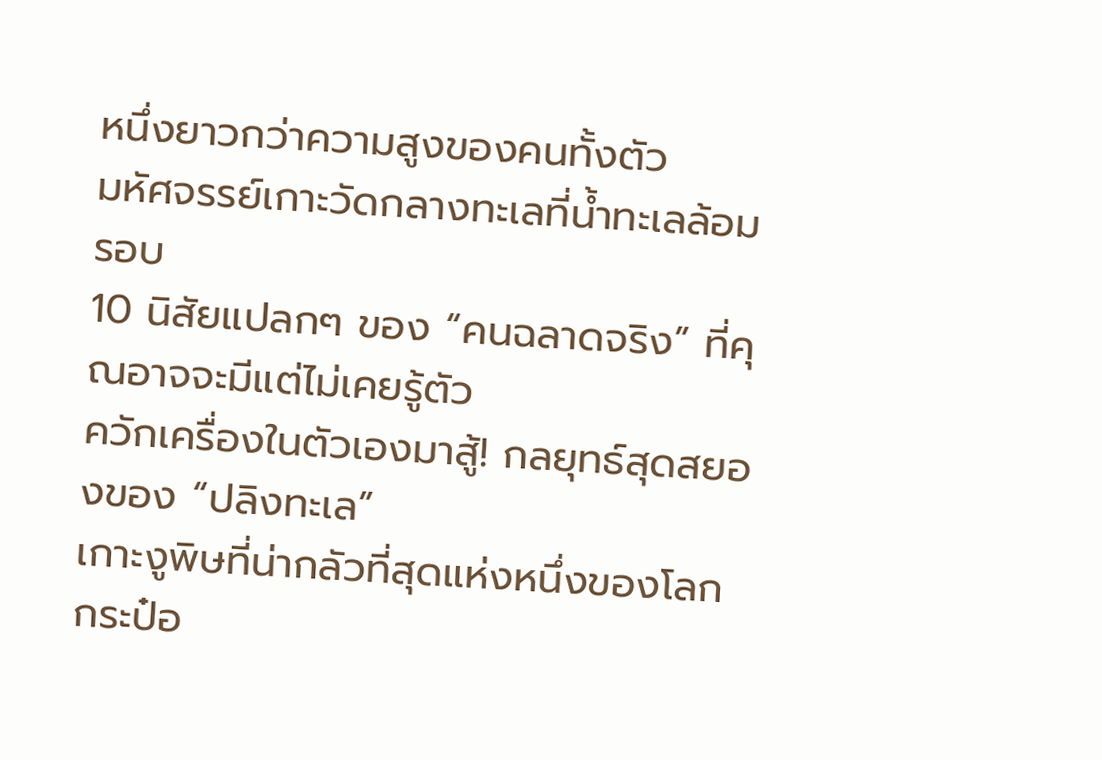หนึ่งยาวกว่าความสูงของคนทั้งตัว
มหัศจรรย์เกาะวัดกลางทะเลที่น้ำทะเลล้อมรอบ
10 นิสัยแปลกๆ ของ “คนฉลาดจริง” ที่คุณอาจจะมีแต่ไม่เคยรู้ตัว
ควักเครื่องในตัวเองมาสู้! กลยุทธ์สุดสยองของ “ปลิงทะเล”
เกาะงูพิษที่น่ากลัวที่สุดแห่งหนึ่งของโลก
กระป๋อ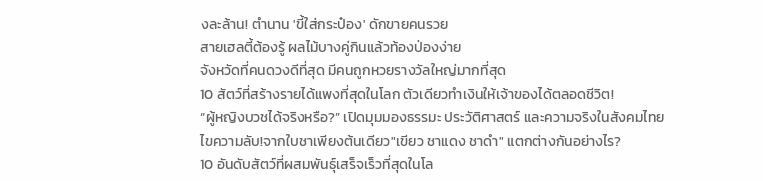งละล้าน! ตำนาน 'ขี้ใส่กระป๋อง' ดักขายคนรวย
สายเฮลตี้ต้องรู้ ผลไม้บางคู่กินแล้วท้องป่องง่าย
จังหวัดที่คนดวงดีที่สุด มีคนถูกหวยรางวัลใหญ่มากที่สุด
10 สัตว์ที่สร้างรายได้แพงที่สุดในโลก ตัวเดียวทำเงินให้เจ้าของได้ตลอดชีวิต!
“ผู้หญิงบวชได้จริงหรือ?” เปิดมุมมองธรรมะ ประวัติศาสตร์ และความจริงในสังคมไทย
ไขความลับ!จากใบชาเพียงต้นเดียว"เขียว ชาแดง ชาดำ" แตกต่างกันอย่างไร?
10 อันดับสัตว์ที่ผสมพันธุ์เสร็จเร็วที่สุดในโล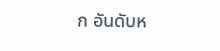ก อันดับห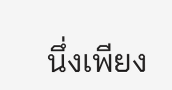นึ่งเพียง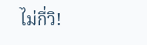ไม่กี่วิ!